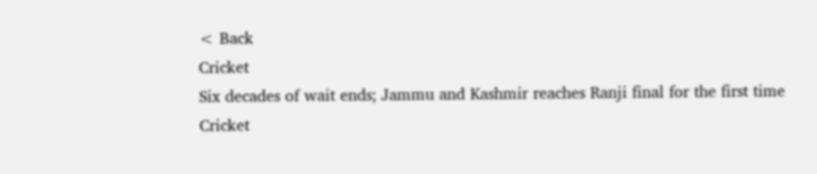< Back
Cricket
Six decades of wait ends; Jammu and Kashmir reaches Ranji final for the first time
Cricket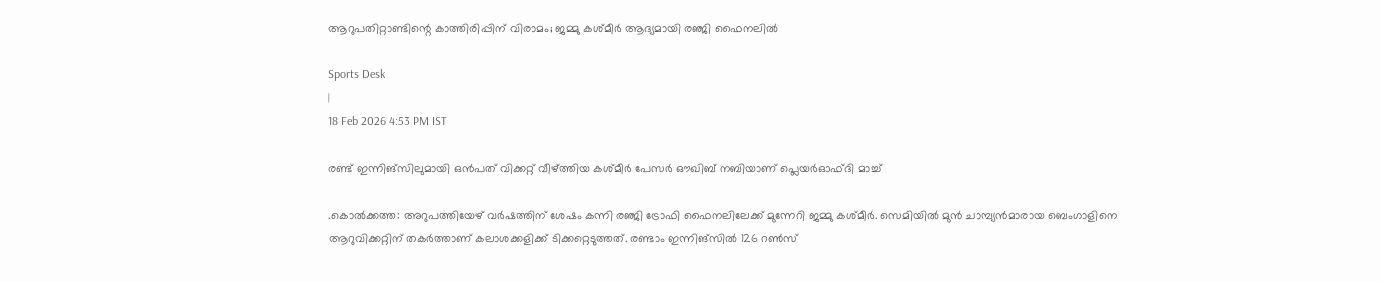ആറുപതിറ്റാണ്ടിന്റെ കാത്തിരിപ്പിന് വിരാമം; ജമ്മു കശ്മീർ ആദ്യമായി രഞ്ജി ഫൈനലിൽ

Sports Desk
|
18 Feb 2026 4:53 PM IST

രണ്ട് ഇന്നിങ്‌സിലുമായി ഒൻപത് വിക്കറ്റ് വീഴ്ത്തിയ കശ്മീർ പേസർ ഔഖിബ് നബിയാണ് പ്ലെയർഓഫ്ദി മാച്ച്

.കൊൽക്കത്ത: അറുപത്തിയേഴ് വർഷത്തിന് ശേഷം കന്നി രഞ്ജി ട്രോഫി ഫൈനലിലേക്ക് മുന്നേറി ജമ്മു കശ്മീർ. സെമിയിൽ മുൻ ചാമ്പ്യൻമാരായ ബെംഗാളിനെ ആറുവിക്കറ്റിന് തകർത്താണ് കലാശക്കളിക്ക് ടിക്കറ്റെടുത്തത്. രണ്ടാം ഇന്നിങ്‌സിൽ 126 റൺസ്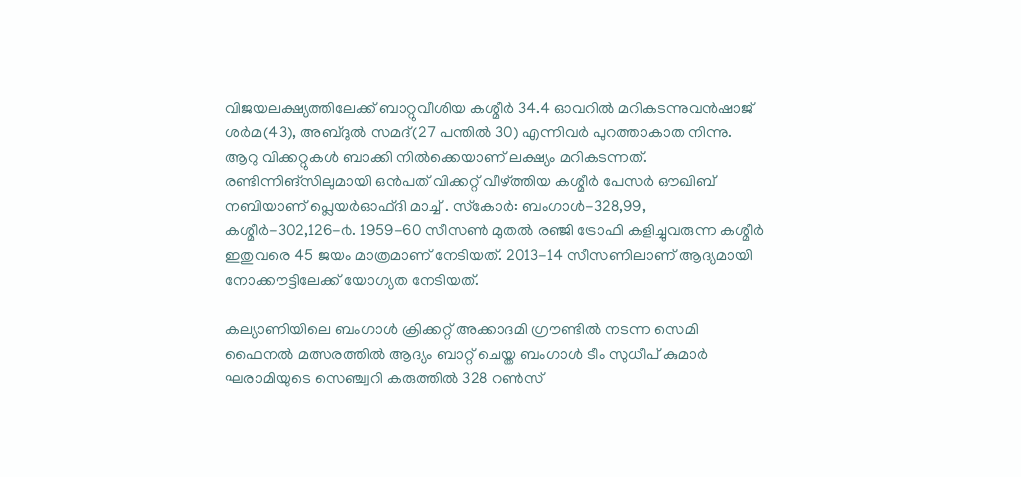വിജയലക്ഷ്യത്തിലേക്ക് ബാറ്റുവീശിയ കശ്മീർ 34.4 ഓവറിൽ മറികടന്നുവൻഷാജ് ശർമ(43), അബ്ദുൽ സമദ്(27 പന്തിൽ 30) എന്നിവർ പുറത്താകാത നിന്നു. ആറു വിക്കറ്റുകൾ ബാക്കി നിൽക്കെയാണ് ലക്ഷ്യം മറികടന്നത്. രണ്ടിന്നിങ്‌സിലുമായി ഒൻപത് വിക്കറ്റ് വീഴ്ത്തിയ കശ്മീർ പേസർ ഔഖിബ് നബിയാണ് പ്ലെയർഓഫ്ദി മാച്ച് . സ്‌കോർ: ബംഗാൾ-328,99, കശ്മീർ-302,126-൪. 1959-60 സീസൺ മുതൽ രഞ്ജി ട്രോഫി കളിച്ചുവരുന്ന കശ്മീർ ഇതുവരെ 45 ജയം മാത്രമാണ് നേടിയത്. 2013-14 സീസണിലാണ് ആദ്യമായി നോക്കൗട്ടിലേക്ക് യോഗ്യത നേടിയത്.

കല്യാണിയിലെ ബംഗാൾ ക്രിക്കറ്റ് അക്കാദമി ഗ്രൗണ്ടിൽ നടന്ന സെമി ഫൈനൽ മത്സരത്തിൽ ആദ്യം ബാറ്റ് ചെയ്ത ബംഗാൾ ടീം സുധീപ് കുമാർ ഘരാമിയുടെ സെഞ്ച്വറി കരുത്തിൽ 328 റൺസ്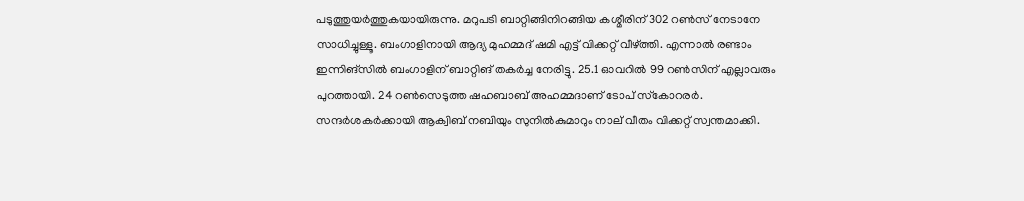പടുത്തുയർത്തുകയായിരുന്നു. മറുപടി ബാറ്റിങ്ങിനിറങ്ങിയ കശ്മീരിന് 302 റൺസ് നേടാനേ സാധിച്ചുള്ളൂ. ബംഗാളിനായി ആദ്യ മുഹമ്മദ് ഷമി എട്ട് വിക്കറ്റ് വീഴ്ത്തി. എന്നാൽ രണ്ടാം ഇന്നിങ്‌സിൽ ബംഗാളിന് ബാറ്റിങ് തകർച്ച നേരിട്ടു. 25.1 ഓവറിൽ 99 റൺസിന് എല്ലാവരും പുറത്തായി. 24 റൺസെടുത്ത ഷഹബാബ് അഹമ്മദാണ് ടോപ് സ്‌കോറരർ. സന്ദർശകർക്കായി ആക്വിബ് നബിയും സുനിൽകുമാറും നാല് വീതം വിക്കറ്റ് സ്വന്തമാക്കി.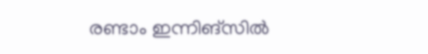രണ്ടാം ഇന്നിങ്‌സിൽ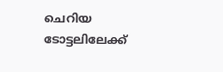ചെറിയ ടോട്ടലിലേക്ക്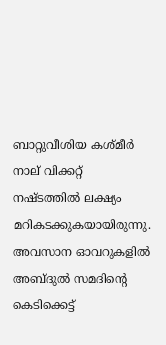ബാറ്റുവീശിയ കശ്മീർ നാല് വിക്കറ്റ് നഷ്ടത്തിൽ ലക്ഷ്യം മറികടക്കുകയായിരുന്നു. അവസാന ഓവറുകളിൽ അബ്ദുൽ സമദിന്റെ കെടിക്കെട്ട്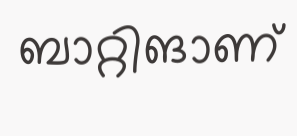ബാറ്റിങാണ്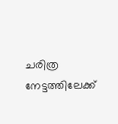ചരിത്ര നേട്ടത്തിലേക്ക്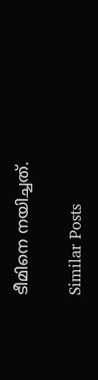ടീമിനെ നയിച്ചത്.

Similar Posts